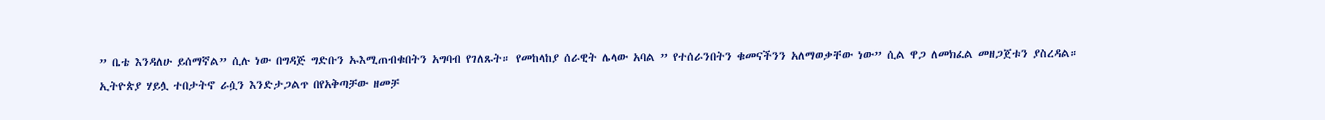” ቤቴ እንዳለሁ ይሰማኛል” ሲሉ ነው በግዳጅ ግድቡን ኡእሚጠብቁበትን አግባብ የገለጹት። የመከላከያ ሰራዊት ሌላው አባል ” የተሰራንበትን ቁመናችንን አለማወቃቸው ነው” ሲል ዋጋ ለመክፈል መዘጋጀቱን ያስረዳል።
ኢትዮጵያ ሃይሏ ተበታትኖ ራሷን እንድታጋልጥ በየአቅጣቻው ዘመቻ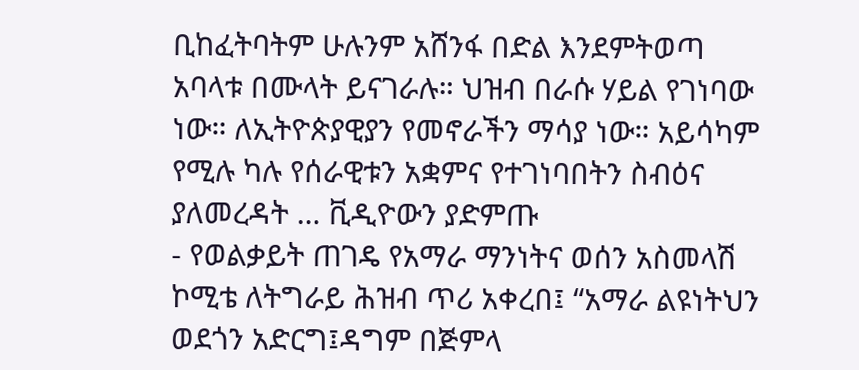ቢከፈትባትም ሁሉንም አሸንፋ በድል እንደምትወጣ አባላቱ በሙላት ይናገራሉ። ህዝብ በራሱ ሃይል የገነባው ነው። ለኢትዮጵያዊያን የመኖራችን ማሳያ ነው። አይሳካም የሚሉ ካሉ የሰራዊቱን አቋምና የተገነባበትን ስብዕና ያለመረዳት … ቪዲዮውን ያድምጡ
- የወልቃይት ጠገዴ የአማራ ማንነትና ወሰን አስመላሽ ኮሚቴ ለትግራይ ሕዝብ ጥሪ አቀረበ፤ “አማራ ልዩነትህን ወደጎን አድርግ፤ዳግም በጅምላ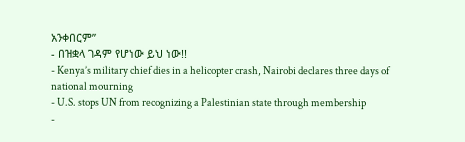አንቀበርም”
- በዝቋላ ገዳም የሆነው ይህ ነው!!
- Kenya’s military chief dies in a helicopter crash, Nairobi declares three days of national mourning
- U.S. stops UN from recognizing a Palestinian state through membership
-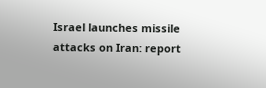Israel launches missile attacks on Iran: report